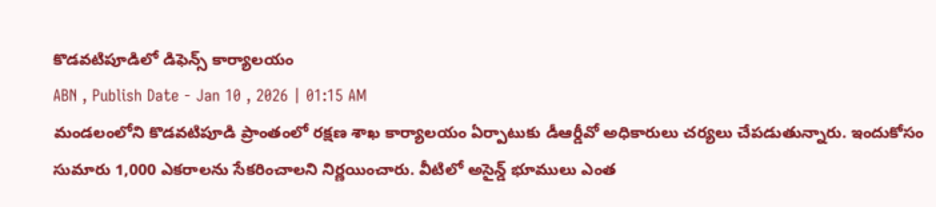కొడవటిపూడిలో డిఫెన్స్ కార్యాలయం
ABN , Publish Date - Jan 10 , 2026 | 01:15 AM
మండలంలోని కొడవటిపూడి ప్రాంతంలో రక్షణ శాఖ కార్యాలయం ఏర్పాటుకు డీఆర్డీవో అధికారులు చర్యలు చేపడుతున్నారు. ఇందుకోసం సుమారు 1,000 ఎకరాలను సేకరించాలని నిర్ణయించారు. వీటిలో అసైన్డ్ భూములు ఎంత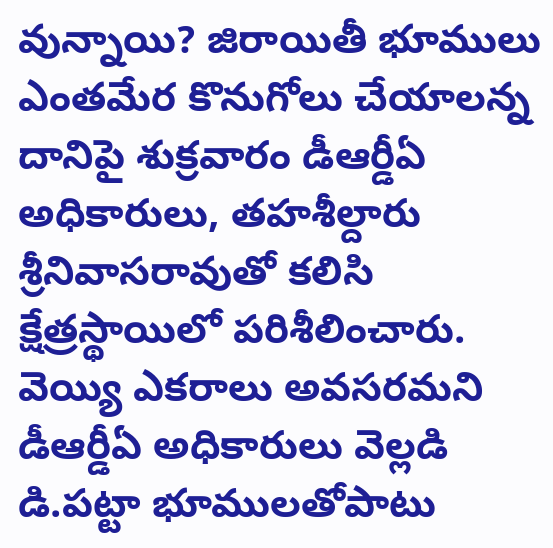వున్నాయి? జిరాయితీ భూములు ఎంతమేర కొనుగోలు చేయాలన్న దానిపై శుక్రవారం డీఆర్డీఏ అధికారులు, తహశీల్దారు శ్రీనివాసరావుతో కలిసి క్షేత్రస్థాయిలో పరిశీలించారు.
వెయ్యి ఎకరాలు అవసరమని డీఆర్డీఏ అధికారులు వెల్లడి
డి.పట్టా భూములతోపాటు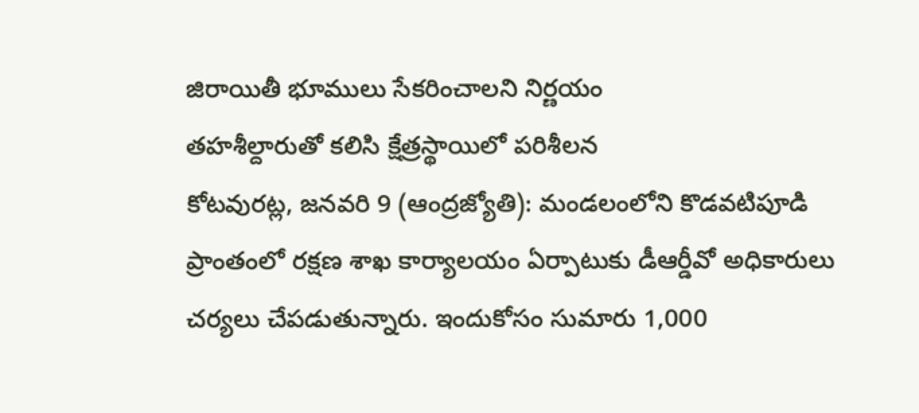జిరాయితీ భూములు సేకరించాలని నిర్ణయం
తహశీల్దారుతో కలిసి క్షేత్రస్థాయిలో పరిశీలన
కోటవురట్ల, జనవరి 9 (ఆంద్రజ్యోతి): మండలంలోని కొడవటిపూడి ప్రాంతంలో రక్షణ శాఖ కార్యాలయం ఏర్పాటుకు డీఆర్డీవో అధికారులు చర్యలు చేపడుతున్నారు. ఇందుకోసం సుమారు 1,000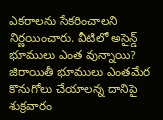ఎకరాలను సేకరించాలని నిర్ణయించారు. వీటిలో అసైన్డ్ భూములు ఎంత వున్నాయి? జిరాయితీ భూములు ఎంతమేర కొనుగోలు చేయాలన్న దానిపై శుక్రవారం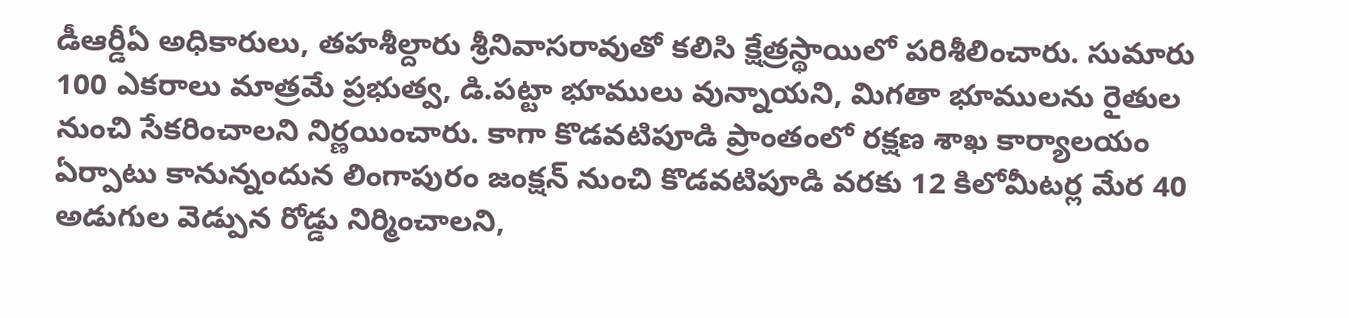డీఆర్డీఏ అధికారులు, తహశీల్దారు శ్రీనివాసరావుతో కలిసి క్షేత్రస్థాయిలో పరిశీలించారు. సుమారు 100 ఎకరాలు మాత్రమే ప్రభుత్వ, డి.పట్టా భూములు వున్నాయని, మిగతా భూములను రైతుల నుంచి సేకరించాలని నిర్ణయించారు. కాగా కొడవటిపూడి ప్రాంతంలో రక్షణ శాఖ కార్యాలయం ఏర్పాటు కానున్నందున లింగాపురం జంక్షన్ నుంచి కొడవటిపూడి వరకు 12 కిలోమీటర్ల మేర 40 అడుగుల వెడ్పున రోడ్డు నిర్మించాలని,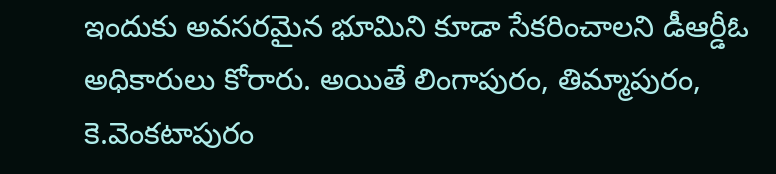ఇందుకు అవసరమైన భూమిని కూడా సేకరించాలని డీఆర్డీఓ అధికారులు కోరారు. అయితే లింగాపురం, తిమ్మాపురం, కె.వెంకటాపురం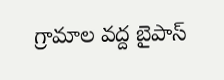గ్రామాల వద్ద బైపాస్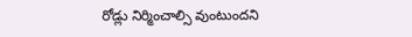రోడ్లు నిర్మించాల్సి వుంటుందని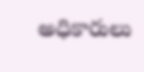అధికారులు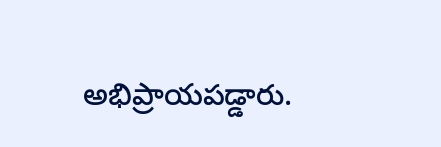అభిప్రాయపడ్డారు.